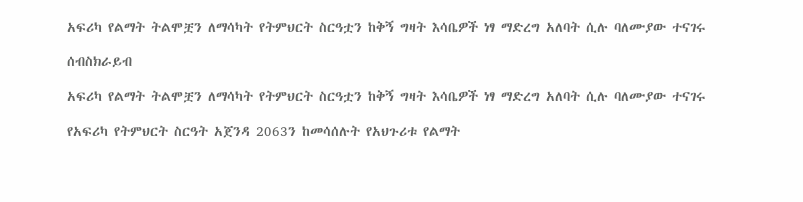አፍሪካ የልማት ትልሞቿን ለማሳካት የትምህርት ስርዓቷን ከቅኝ ግዛት እሳቤዎች ነፃ ማድረግ አለባት ሲሉ ባለሙያው ተናገሩ

ሰብስክራይብ

አፍሪካ የልማት ትልሞቿን ለማሳካት የትምህርት ስርዓቷን ከቅኝ ግዛት እሳቤዎች ነፃ ማድረግ አለባት ሲሉ ባለሙያው ተናገሩ

የአፍሪካ የትምህርት ስርዓት አጀንዳ 2063ን ከመሳሰሉት የአህጉሪቱ የልማት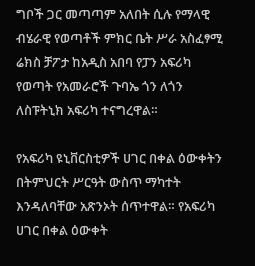ግቦች ጋር መጣጣም አለበት ሲሉ የማላዊ ብሄራዊ የወጣቶች ምክር ቤት ሥራ አስፈፃሚ ሬክስ ቻፖታ ከአዲስ አበባ የፓን አፍሪካ የወጣት የአመራሮች ጉባኤ ጎን ለጎን ለስፑትኒክ አፍሪካ ተናግረዋል።

የአፍሪካ ዩኒቨርስቲዎች ሀገር በቀል ዕውቀትን በትምህርት ሥርዓት ውስጥ ማካተት እንዳለባቸው አጽንኦት ሰጥተዋል። የአፍሪካ ሀገር በቀል ዕውቀት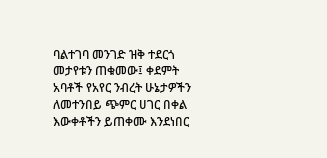ባልተገባ መንገድ ዝቅ ተደርጎ መታየቱን ጠቁመው፤ ቀደምት አባቶች የአየር ንብረት ሁኔታዎችን ለመተንበይ ጭምር ሀገር በቀል እውቀቶችን ይጠቀሙ እንደነበር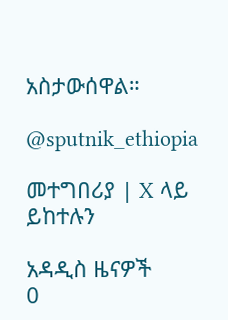አስታውሰዋል።

@sputnik_ethiopia

መተግበሪያ | X ላይ ይከተሉን

አዳዲስ ዜናዎች
0